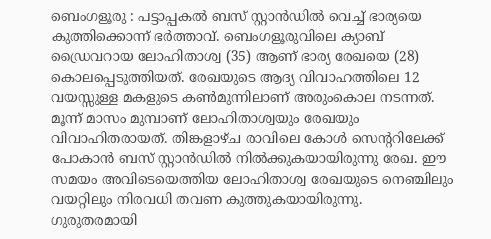ബെംഗളൂരു : പട്ടാപ്പകൽ ബസ് സ്റ്റാൻഡിൽ വെച്ച് ഭാര്യയെ കുത്തിക്കൊന്ന് ഭർത്താവ്. ബെംഗളൂരുവിലെ ക്യാബ് ഡ്രൈവറായ ലോഹിതാശ്വ (35) ആണ് ഭാര്യ രേഖയെ (28) കൊലപ്പെടുത്തിയത്. രേഖയുടെ ആദ്യ വിവാഹത്തിലെ 12 വയസ്സുള്ള മകളുടെ കൺമുന്നിലാണ് അരുംകൊല നടന്നത്.
മൂന്ന് മാസം മുമ്പാണ് ലോഹിതാശ്വയും രേഖയും വിവാഹിതരായത്. തിങ്കളാഴ്ച രാവിലെ കോൾ സെന്ററിലേക്ക് പോകാൻ ബസ് സ്റ്റാൻഡിൽ നിൽക്കുകയായിരുന്നു രേഖ. ഈ സമയം അവിടെയെത്തിയ ലോഹിതാശ്വ രേഖയുടെ നെഞ്ചിലും വയറ്റിലും നിരവധി തവണ കുത്തുകയായിരുന്നു.
ഗുരുതരമായി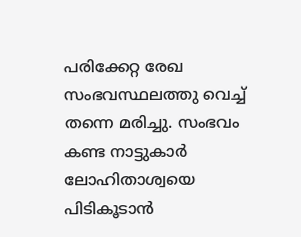പരിക്കേറ്റ രേഖ സംഭവസ്ഥലത്തു വെച്ച് തന്നെ മരിച്ചു. സംഭവം കണ്ട നാട്ടുകാർ ലോഹിതാശ്വയെ പിടികൂടാൻ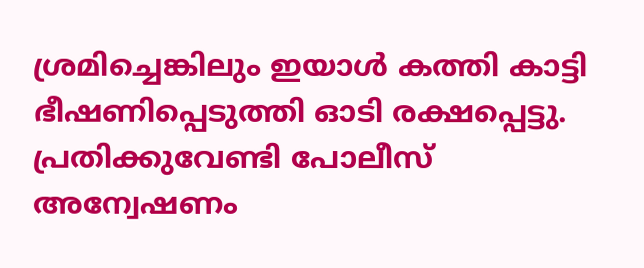ശ്രമിച്ചെങ്കിലും ഇയാൾ കത്തി കാട്ടി ഭീഷണിപ്പെടുത്തി ഓടി രക്ഷപ്പെട്ടു. പ്രതിക്കുവേണ്ടി പോലീസ് അന്വേഷണം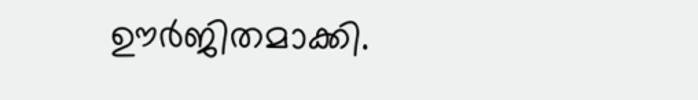ഊർജിതമാക്കി.